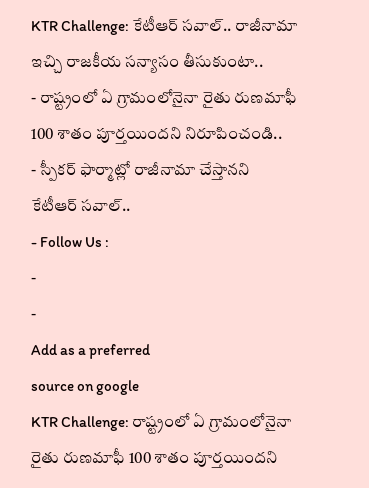KTR Challenge: కేటీఆర్ సవాల్.. రాజీనామా ఇచ్చి రాజకీయ సన్యాసం తీసుకుంటా..
- రాష్ట్రంలో ఏ గ్రామంలోనైనా రైతు రుణమాఫీ 100 శాతం పూర్తయిందని నిరూపించండి..
- స్పీకర్ ఫార్మాట్లో రాజీనామా చేస్తానని కేటీఆర్ సవాల్..
- Follow Us :
-
-
Add as a preferred
source on google
KTR Challenge: రాష్ట్రంలో ఏ గ్రామంలోనైనా రైతు రుణమాఫీ 100 శాతం పూర్తయిందని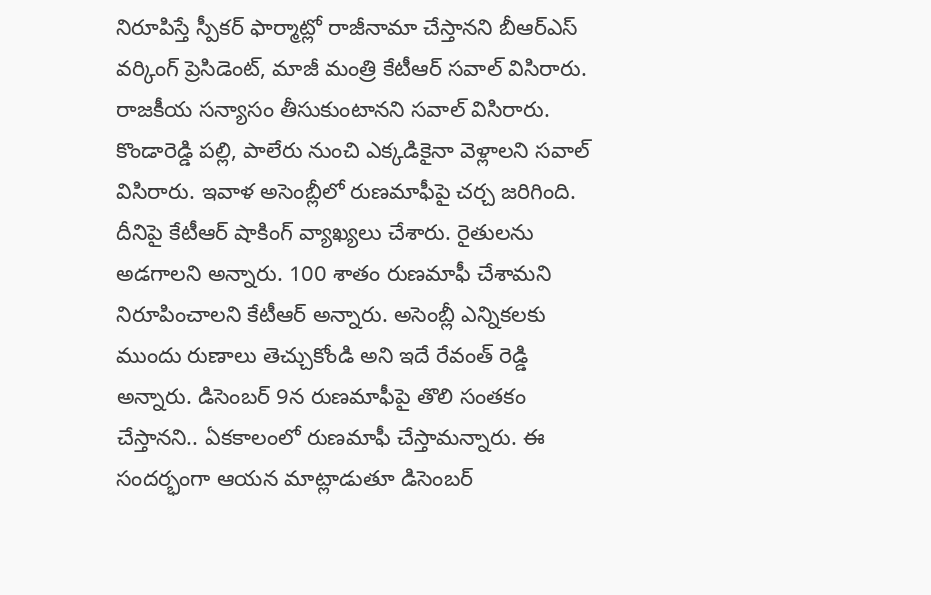నిరూపిస్తే స్పీకర్ ఫార్మాట్లో రాజీనామా చేస్తానని బీఆర్ఎస్ వర్కింగ్ ప్రెసిడెంట్, మాజీ మంత్రి కేటీఆర్ సవాల్ విసిరారు. రాజకీయ సన్యాసం తీసుకుంటానని సవాల్ విసిరారు. కొండారెడ్డి పల్లి, పాలేరు నుంచి ఎక్కడికైనా వెళ్లాలని సవాల్ విసిరారు. ఇవాళ అసెంబ్లీలో రుణమాఫీపై చర్చ జరిగింది. దీనిపై కేటీఆర్ షాకింగ్ వ్యాఖ్యలు చేశారు. రైతులను అడగాలని అన్నారు. 100 శాతం రుణమాఫీ చేశామని నిరూపించాలని కేటీఆర్ అన్నారు. అసెంబ్లీ ఎన్నికలకు ముందు రుణాలు తెచ్చుకోండి అని ఇదే రేవంత్ రెడ్డి అన్నారు. డిసెంబర్ 9న రుణమాఫీపై తొలి సంతకం చేస్తానని.. ఏకకాలంలో రుణమాఫీ చేస్తామన్నారు. ఈ సందర్భంగా ఆయన మాట్లాడుతూ డిసెంబర్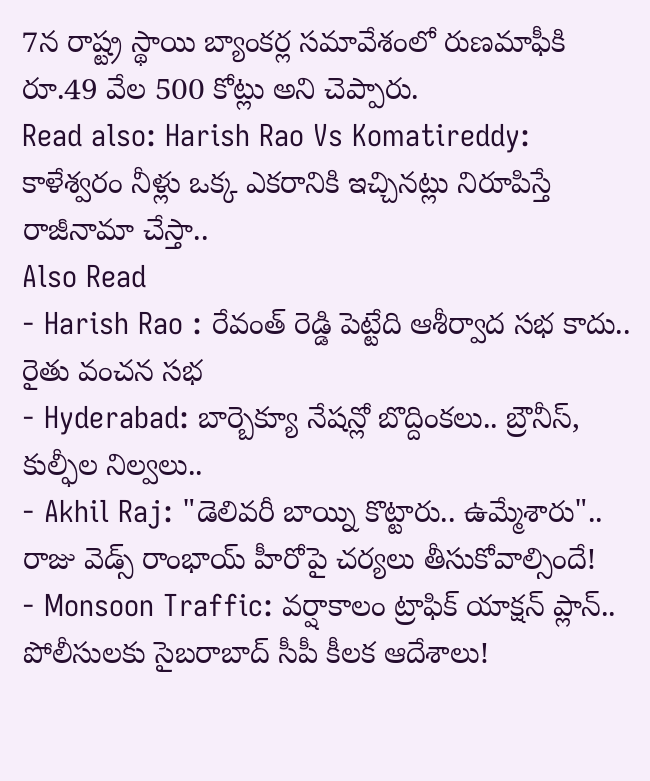7న రాష్ట్ర స్థాయి బ్యాంకర్ల సమావేశంలో రుణమాఫీకి రూ.49 వేల 500 కోట్లు అని చెప్పారు.
Read also: Harish Rao Vs Komatireddy: కాళేశ్వరం నీళ్లు ఒక్క ఎకరానికి ఇచ్చినట్లు నిరూపిస్తే రాజీనామా చేస్తా..
Also Read
- Harish Rao : రేవంత్ రెడ్డి పెట్టేది ఆశీర్వాద సభ కాదు.. రైతు వంచన సభ
- Hyderabad: బార్బెక్యూ నేషన్లో బొద్దింకలు.. బ్రౌనీస్, కుల్ఫీల నిల్వలు..
- Akhil Raj: "డెలివరీ బాయ్ని కొట్టారు.. ఉమ్మేశారు".. రాజు వెడ్స్ రాంభాయ్ హీరోపై చర్యలు తీసుకోవాల్సిందే!
- Monsoon Traffic: వర్షాకాలం ట్రాఫిక్ యాక్షన్ ప్లాన్.. పోలీసులకు సైబరాబాద్ సీపీ కీలక ఆదేశాలు!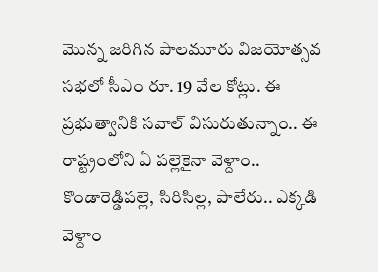మొన్న జరిగిన పాలమూరు విజయోత్సవ సభలో సీఎం రూ. 19 వేల కోట్లు. ఈ ప్రభుత్వానికి సవాల్ విసురుతున్నాం.. ఈ రాష్ట్రంలోని ఏ పల్లెకైనా వెళ్దాం.. కొండారెడ్డిపల్లె, సిరిసిల్ల, పాలేరు.. ఎక్కడి వెళ్దాం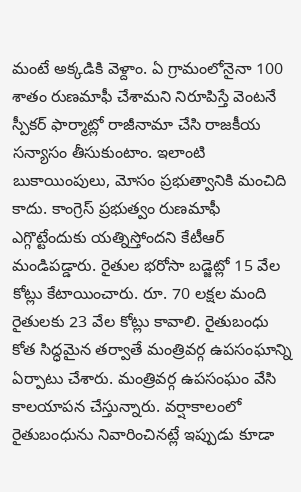మంటే అక్కడికి వెళ్దాం. ఏ గ్రామంలోనైనా 100 శాతం రుణమాఫీ చేశామని నిరూపిస్తే వెంటనే స్పీకర్ ఫార్మాట్లో రాజీనామా చేసి రాజకీయ సన్యాసం తీసుకుంటాం. ఇలాంటి బుకాయింపులు, మోసం ప్రభుత్వానికి మంచిది కాదు. కాంగ్రెస్ ప్రభుత్వం రుణమాఫీ ఎగ్గొట్టేందుకు యత్నిస్తోందని కేటీఆర్ మండిపడ్డారు. రైతుల భరోసా బడ్జెట్లో 15 వేల కోట్లు కేటాయించారు. రూ. 70 లక్షల మంది రైతులకు 23 వేల కోట్లు కావాలి. రైతుబంధు కోత సిద్ధమైన తర్వాతే మంత్రివర్గ ఉపసంఘాన్ని ఏర్పాటు చేశారు. మంత్రివర్గ ఉపసంఘం వేసి కాలయాపన చేస్తున్నారు. వర్షాకాలంలో రైతుబంధును నివారించినట్లే ఇప్పుడు కూడా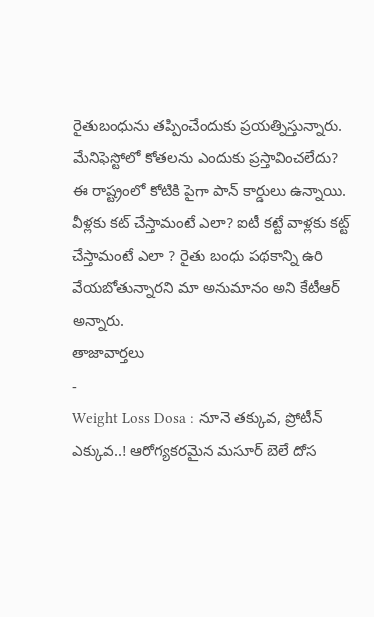రైతుబంధును తప్పించేందుకు ప్రయత్నిస్తున్నారు. మేనిఫెస్టోలో కోతలను ఎందుకు ప్రస్తావించలేదు? ఈ రాష్ట్రంలో కోటికి పైగా పాన్ కార్డులు ఉన్నాయి. వీళ్లకు కట్ చేస్తామంటే ఎలా? ఐటీ కట్టే వాళ్లకు కట్ట్ చేస్తామంటే ఎలా ? రైతు బంధు పథకాన్ని ఉరి వేయబోతున్నారని మా అనుమానం అని కేటీఆర్ అన్నారు.
తాజావార్తలు
-
Weight Loss Dosa : నూనె తక్కువ, ప్రోటీన్ ఎక్కువ..! ఆరోగ్యకరమైన మసూర్ బెలే దోస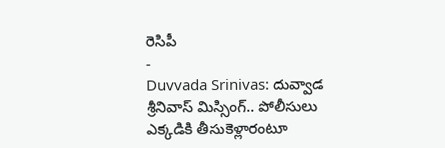రెసిపీ
-
Duvvada Srinivas: దువ్వాడ శ్రీనివాస్ మిస్సింగ్.. పోలీసులు ఎక్కడికి తీసుకెళ్లారంటూ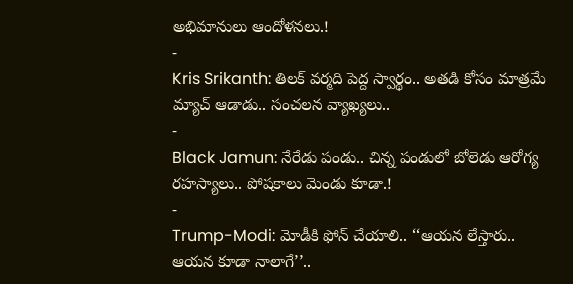అభిమానులు ఆందోళనలు.!
-
Kris Srikanth: తిలక్ వర్మది పెద్ద స్వార్థం.. అతడి కోసం మాత్రమే మ్యాచ్ ఆడాడు.. సంచలన వ్యాఖ్యలు..
-
Black Jamun: నేరేడు పండు.. చిన్న పండులో బోలెడు ఆరోగ్య రహస్యాలు.. పోషకాలు మెండు కూడా.!
-
Trump-Modi: మోడీకి ఫోన్ చేయాలి.. ‘‘ఆయన లేస్తారు.. ఆయన కూడా నాలాగే’’..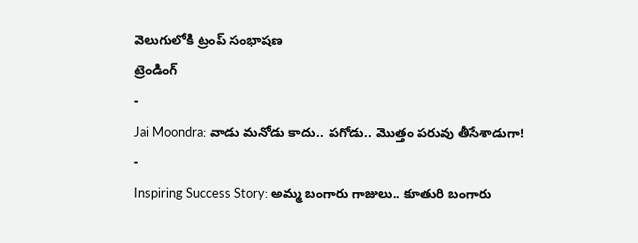వెలుగులోకి ట్రంప్ సంభాషణ
ట్రెండింగ్
-
Jai Moondra: వాడు మనోడు కాదు.. పగోడు.. మొత్తం పరువు తీసేశాడుగా!
-
Inspiring Success Story: అమ్మ బంగారు గాజులు.. కూతురి బంగారు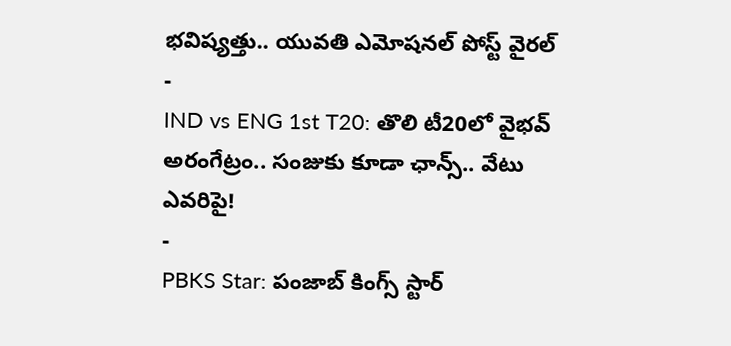భవిష్యత్తు.. యువతి ఎమోషనల్ పోస్ట్ వైరల్
-
IND vs ENG 1st T20: తొలి టీ20లో వైభవ్ అరంగేట్రం.. సంజుకు కూడా ఛాన్స్.. వేటు ఎవరిపై!
-
PBKS Star: పంజాబ్ కింగ్స్ స్టార్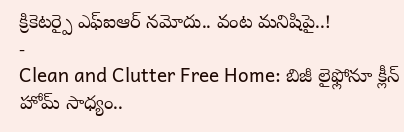క్రికెటర్పై ఎఫ్ఐఆర్ నమోదు.. వంట మనిషిపై..!
-
Clean and Clutter Free Home: బిజీ లైఫ్లోనూ క్లీన్ హోమ్ సాధ్యం..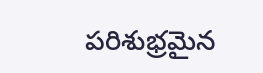పరిశుభ్రమైన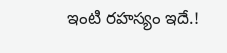ఇంటి రహస్యం ఇదే.!